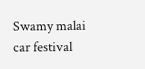Swamy malai car festival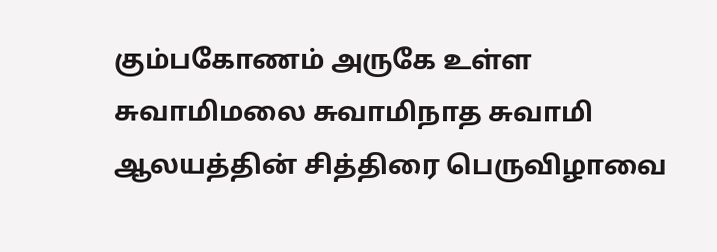கும்பகோணம் அருகே உள்ள சுவாமிமலை சுவாமிநாத சுவாமி ஆலயத்தின் சித்திரை பெருவிழாவை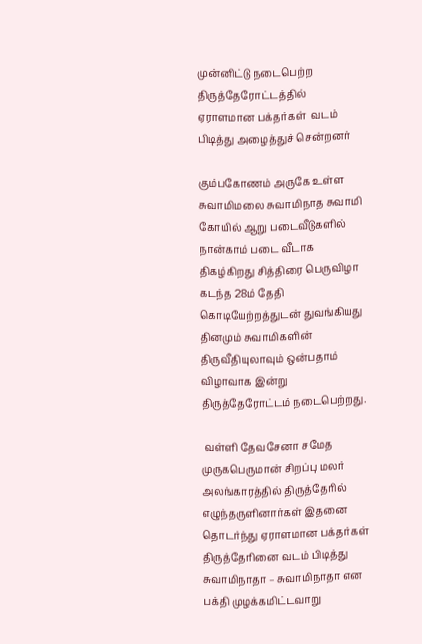முன்னிட்டு நடைபெற்ற திருத்தேரோட்டத்தில் ஏராளமான பக்தர்கள்  வடம் பிடித்து அழைத்துச் சென்றனர்

கும்பகோணம் அருகே உள்ள சுவாமிமலை சுவாமிநாத சுவாமி கோயில் ஆறு படைவீடுகளில் நான்காம் படை வீடாக திகழ்கிறது சித்திரை பெருவிழா கடந்த 28ம் தேதி கொடியேற்றத்துடன் துவங்கியது தினமும் சுவாமிகளின் திருவீதியுலாவும் ஒன்பதாம் விழாவாக இன்று திருத்தேரோட்டம் நடைபெற்றது.

 வள்ளி தேவசேனா சமேத முருகபெருமான் சிறப்பு மலர் அலங்காரத்தில் திருத்தேரில் எழுந்தருளினார்கள் இதனை தொடர்ந்து ஏராளமான பக்தர்கள் திருத்தேரினை வடம் பிடித்து சுவாமிநாதா – சுவாமிநாதா என பக்தி முழக்கமிட்டவாறு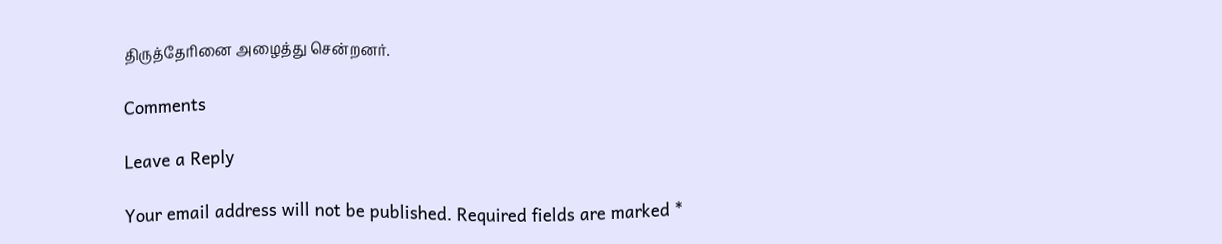திருத்தேரினை அழைத்து சென்றனர்.

Comments

Leave a Reply

Your email address will not be published. Required fields are marked *